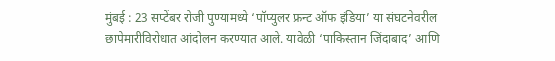मुंबई : 23 सप्टेंबर रोजी पुण्यामध्ये ‘पॉप्युलर फ्रन्ट ऑफ इंडिया’ या संघटनेवरील छापेमारीविरोधात आंदोलन करण्यात आले. यावेळी ‘पाकिस्तान जिंदाबाद’ आणि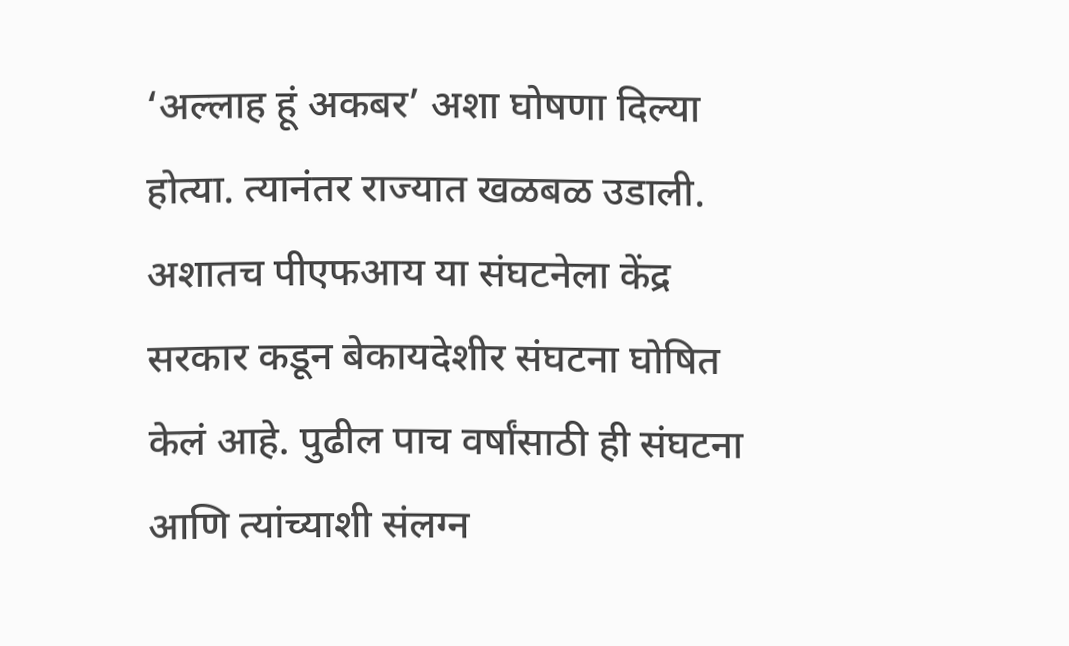‘अल्लाह हूं अकबर’ अशा घोषणा दिल्या होत्या. त्यानंतर राज्यात खळबळ उडाली. अशातच पीएफआय या संघटनेला केंद्र सरकार कडून बेकायदेशीर संघटना घोषित केलं आहे. पुढील पाच वर्षांसाठी ही संघटना आणि त्यांच्याशी संलग्न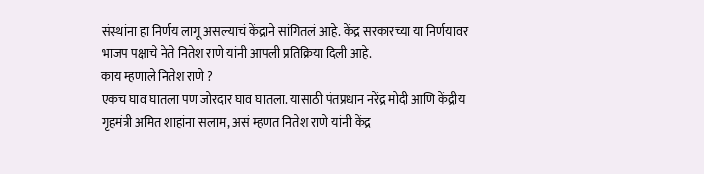संस्थांना हा निर्णय लागू असल्याचं केंद्राने सांगितलं आहे. केंद्र सरकारच्या या निर्णयावर भाजप पक्षाचे नेते नितेश राणे यांनी आपली प्रतिक्रिया दिली आहे.
काय म्हणाले नितेश राणे ?
एकच घाव घातला पण जोरदार घाव घातला. यासाठी पंतप्रधान नरेंद्र मोदी आणि केंद्रीय गृहमंत्री अमित शाहांना सलाम, असं म्हणत नितेश राणे यांनी केंद्र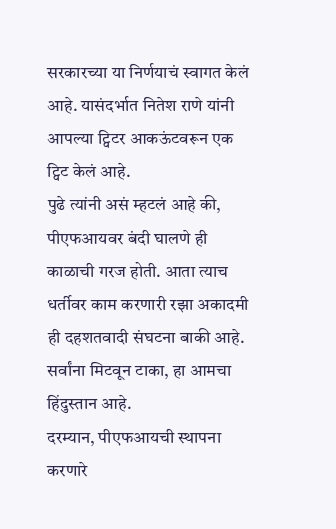सरकारच्या या निर्णयाचं स्वागत केलं आहे. यासंदर्भात नितेश राणे यांनी आपल्या ट्विटर आकऊंटवरून एक ट्विट केलं आहे.
पुढे त्यांनी असं म्हटलं आहे की, पीएफआयवर बंदी घालणे ही काळाची गरज होती. आता त्याच धर्तीवर काम करणारी रझा अकादमी ही दहशतवादी संघटना बाकी आहे. सर्वांना मिटवून टाका, हा आमचा हिंदुस्तान आहे.
दरम्यान, पीएफआयची स्थापना करणारे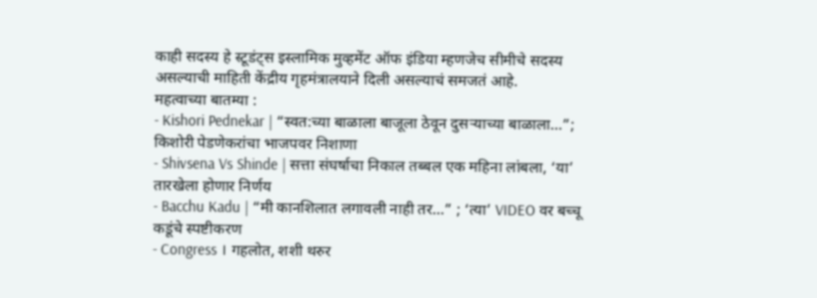काही सदस्य हे स्टूडंट्स इस्लामिक मुव्हमेंट ऑफ इंडिया म्हणजेच सीमीचे सदस्य असल्याची माहिती केंद्रीय गृहमंत्रालयाने दिली असल्याचं समजतं आहे.
महत्वाच्या बातम्या :
- Kishori Pednekar | “स्वत:च्या बाळाला बाजूला ठेवून दुसऱ्याच्या बाळाला…”; किशोरी पेडणेकरांचा भाजपवर निशाणा
- Shivsena Vs Shinde | सत्ता संघर्षाचा निकाल तब्बल एक महिना लांबला, ‘या’ तारखेला होणार निर्णय
- Bacchu Kadu | “मी कानशिलात लगावली नाही तर…” ; ‘त्या’ VIDEO वर बच्चू कडूंचे स्पष्टीकरण
- Congress । गहलोत, शशी थरुर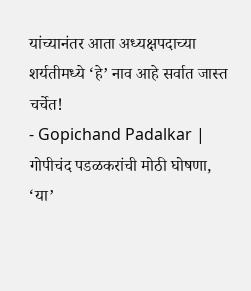यांच्यानंतर आता अध्यक्षपदाच्या शर्यतीमध्ये ‘हे’ नाव आहे सर्वात जास्त चर्चेत!
- Gopichand Padalkar | गोपीचंद पडळकरांची मोठी घोषणा, ‘या’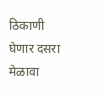ठिकाणी घेणार दसरा मेळावा